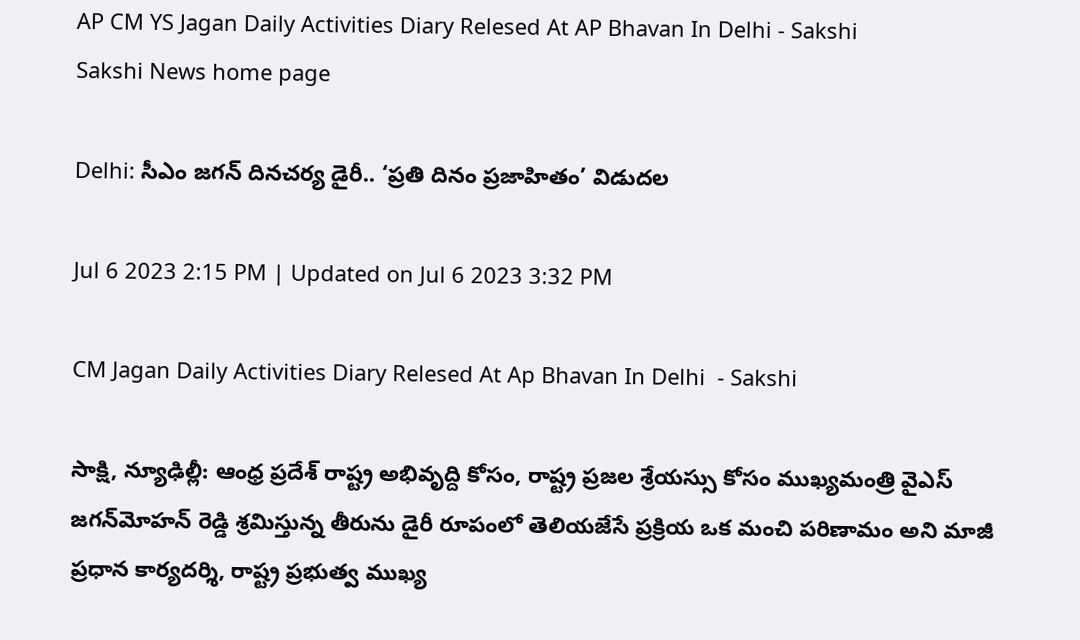AP CM YS Jagan Daily Activities Diary Relesed At AP Bhavan In Delhi - Sakshi
Sakshi News home page

Delhi: సీఎం జగన్‌ దినచర్య డైరీ.. ‘ప్రతి దినం ప్రజాహితం’ విడుదల

Jul 6 2023 2:15 PM | Updated on Jul 6 2023 3:32 PM

CM Jagan Daily Activities Diary Relesed At Ap Bhavan In Delhi  - Sakshi

సాక్షి, న్యూఢిల్లీ: ఆంధ్ర ప్రదేశ్ రాష్ట్ర అభివృద్ది కోసం, రాష్ట్ర ప్రజల శ్రేయస్సు కోసం ముఖ్యమంత్రి వైఎస్‌ జగన్‌మోహన్‌ రెడ్డి శ్రమిస్తున్న తీరును డైరీ రూపంలో తెలియజేసే ప్రక్రియ ఒక మంచి పరిణామం అని మాజీ ప్రధాన కార్యదర్శి, రాష్ట్ర ప్రభుత్వ ముఖ్య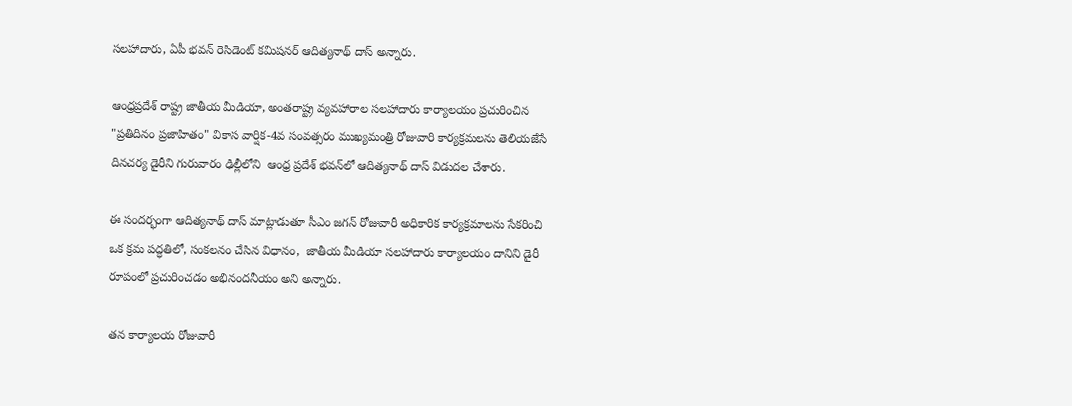సలహాదారు, ఏపీ భవన్ రెసిడెంట్ కమిషనర్ ఆదిత్యనాథ్ దాస్ అన్నారు.

ఆంధ్రప్రదేశ్ రాష్ట్ర జాతీయ మీడియా, అంతరాష్ట్ర వ్యవహారాల సలహాదారు కార్యాలయం ప్రచురించిన "ప్రతిదినం ప్రజాహితం" వికాస వార్షిక-4వ సంవత్సరం ముఖ్యమంత్రి రోజువారి కార్యక్రమలను తెలియజేసే దినచర్య డైరీని గురువారం ఢిల్లీలోని  ఆంధ్ర ప్రదేశ్ భవన్‌లో ఆదిత్యనాథ్ దాస్ విడుదల చేశారు.

ఈ సందర్భంగా ఆదిత్యనాథ్ దాస్ మాట్లాడుతూ సీఎం జగన్‌ రోజువారీ అధికారిక కార్యక్రమాలను సేకరించి ఒక క్రమ పద్ధతిలో, సంకలనం చేసిన విధానం,  జాతీయ మీడియా సలహాదారు కార్యాలయం దానిని డైరీ రూపంలో ప్రచురించడం అభినందనీయం అని అన్నారు.

తన కార్యాలయ రోజువారీ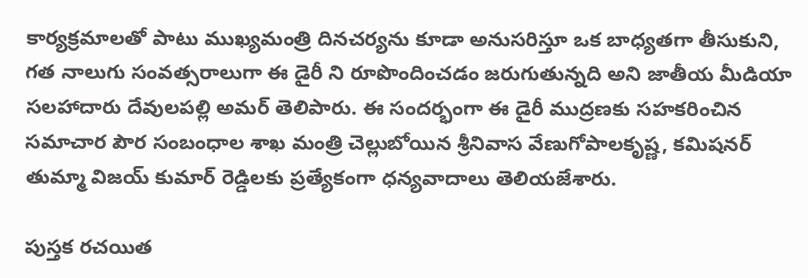కార్యక్రమాలతో పాటు ముఖ్యమంత్రి దినచర్యను కూడా అనుసరిస్తూ ఒక బాధ్యతగా తీసుకుని, గత నాలుగు సంవత్సరాలుగా ఈ డైరీ ని రూపొందించడం జరుగుతున్నది అని జాతీయ మీడియా సలహాదారు దేవులపల్లి అమర్ తెలిపారు. ఈ సందర్భంగా ఈ డైరీ ముద్రణకు సహకరించిన సమాచార పౌర సంబంధాల శాఖ మంత్రి చెల్లుబోయిన శ్రీనివాస వేణుగోపాలకృష్ణ, కమిషనర్ తుమ్మా విజయ్ కుమార్ రెడ్డిలకు ప్రత్యేకంగా ధన్యవాదాలు తెలియజేశారు.

పుస్తక రచయిత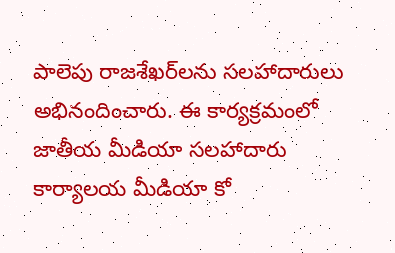పాలెపు రాజశేఖర్‌లను సలహాదారులు అభినందించారు. ఈ కార్యక్రమంలో జాతీయ మీడియా సలహాదారు కార్యాలయ మీడియా కో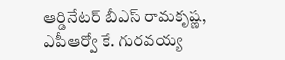ఆర్డినేటర్ బీఎస్‌ రామకృష్ణ, ఎపీఆర్వో కే. గురవయ్య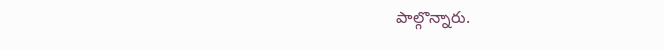పాల్గొన్నారు.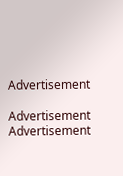Advertisement

Advertisement
Advertisement